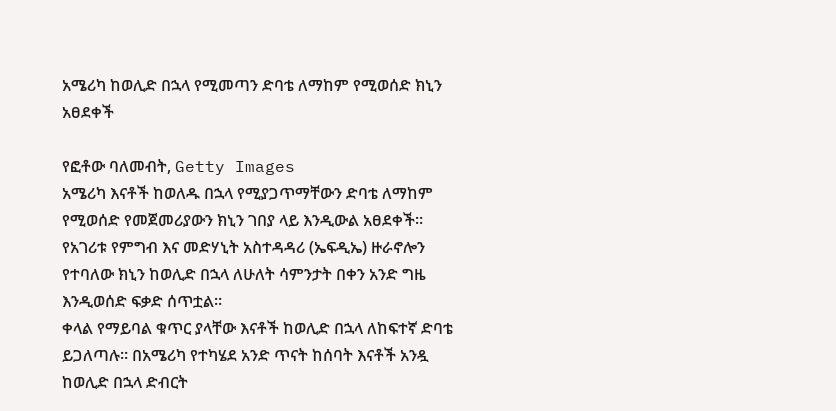አሜሪካ ከወሊድ በኋላ የሚመጣን ድባቴ ለማከም የሚወሰድ ክኒን አፀደቀች

የፎቶው ባለመብት, Getty Images
አሜሪካ እናቶች ከወለዱ በኋላ የሚያጋጥማቸውን ድባቴ ለማከም የሚወሰድ የመጀመሪያውን ክኒን ገበያ ላይ እንዲውል አፀደቀች።
የአገሪቱ የምግብ እና መድሃኒት አስተዳዳሪ (ኤፍዲኤ) ዙራኖሎን የተባለው ክኒን ከወሊድ በኋላ ለሁለት ሳምንታት በቀን አንድ ግዜ እንዲወሰድ ፍቃድ ሰጥቷል።
ቀላል የማይባል ቁጥር ያላቸው እናቶች ከወሊድ በኋላ ለከፍተኛ ድባቴ ይጋለጣሉ። በአሜሪካ የተካሄደ አንድ ጥናት ከሰባት እናቶች አንዷ ከወሊድ በኋላ ድብርት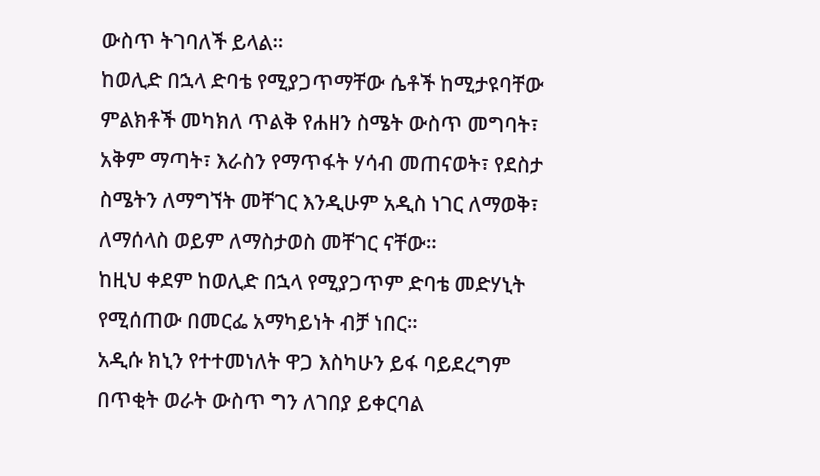ውስጥ ትገባለች ይላል።
ከወሊድ በኋላ ድባቴ የሚያጋጥማቸው ሴቶች ከሚታዩባቸው ምልክቶች መካክለ ጥልቅ የሐዘን ስሜት ውስጥ መግባት፣ አቅም ማጣት፣ እራስን የማጥፋት ሃሳብ መጠናወት፣ የደስታ ስሜትን ለማግኘት መቸገር እንዲሁም አዲስ ነገር ለማወቅ፣ ለማሰላስ ወይም ለማስታወስ መቸገር ናቸው።
ከዚህ ቀደም ከወሊድ በኋላ የሚያጋጥም ድባቴ መድሃኒት የሚሰጠው በመርፌ አማካይነት ብቻ ነበር።
አዲሱ ክኒን የተተመነለት ዋጋ እስካሁን ይፋ ባይደረግም በጥቂት ወራት ውስጥ ግን ለገበያ ይቀርባል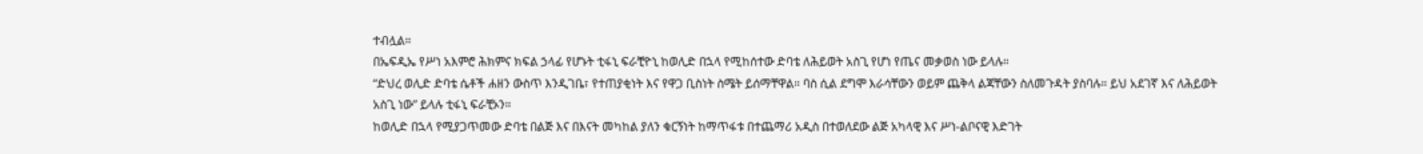ተብሏል።
በኤፍዲኤ የሥነ አእምሮ ሕክምና ክፍል ኃላፊ የሆኑት ቲፋኒ ፍራቺዮኒ ከወሊድ በኋላ የሚከሰተው ድባቴ ለሕይወት አስጊ የሆነ የጤና መቃወስ ነው ይላሉ።
“ድህረ ወሊድ ድባቴ ሴቶች ሐዘን ውስጥ እንዲገቤ፣ የተጠያቂነት እና የዋጋ ቢስነት ስሜት ይሰማቸዋል። ባስ ሲል ደግሞ እራሳቸውን ወይም ጨቅላ ልጃቸውን ስለመጉዳት ያስባሉ። ይህ አደገኛ እና ለሕይወት አስጊ ነው” ይላሉ ቲፋኒ ፍራቺኦን።
ከወሊድ በኋላ የሚያጋጥመው ድባቴ በልጅ እና በእናት መካከል ያለን ቁርኝነት ከማጥፋቱ በተጨማሪ አዲስ በተወለደው ልጅ አካላዊ እና ሥነ-ልቦናዊ እድገት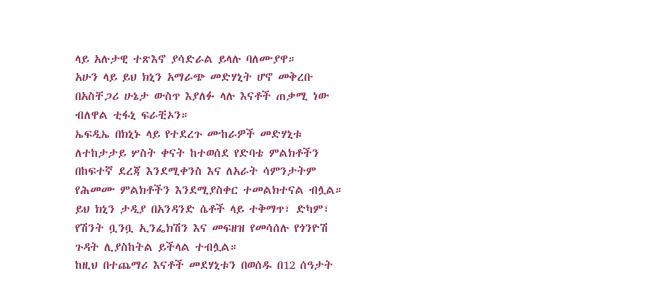ላይ አሉታዊ ተጽእኖ ያሳድራል ይላሉ ባለሙያዋ።
አሁን ላይ ይህ ክኒን አማራጭ መድሃኒት ሆኖ መቅረቡ በአስቸጋሪ ሁኔታ ውስጥ እያለፉ ላሉ እናቶች ጠቃሚ ነው ብለዋል ቲፋኒ ፍራቺኦን።
ኤፍዲኤ በክኒኑ ላይ የተደረጉ ሙከራዎች መድሃኒቱ ለተከታታይ ሦስት ቀናት ከተወሰደ የድባቴ ምልክቶችን በከፍተኛ ደረጃ እንደሚቀንስ እና ለአራት ሳምንታትም የሕመሙ ምልክቶችን እንደሚያስቀር ተመልክተናል ብሏል።
ይህ ክኒን ታዲያ በአንዳንድ ሴቶች ላይ ተቅማጥ፣ ድካም፣ የሽንት ቧንቧ ኢንፌክሽን እና መፍዘዝ የመሳሰሉ የጎንዮሽ ጉዳት ሊያስከትል ይችላል ተብሏል።
ከዚህ በተጨማሪ እናቶች መደሃኒቱን በወሰዱ በ12 ሰዓታት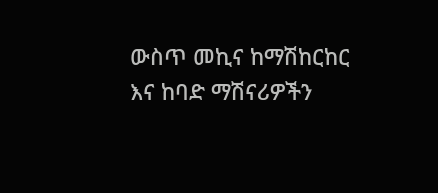ውስጥ መኪና ከማሽከርከር እና ከባድ ማሽናሪዎችን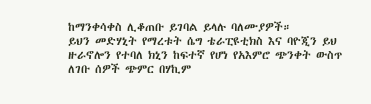ከማንቀሳቀስ ሊቆጠቡ ይገባል ይላሉ ባለሙያዎች።
ይህን መድሃኒት የማረቱት ሴግ ቴራፒዩቲክስ እና ባዮጂን ይህ ዙራኖሎን የተባለ ክኒን ከፍተኛ የሆነ የአእምሮ ጭንቀት ውስጥ ለገቡ ሰዎች ጭምር በሃኪም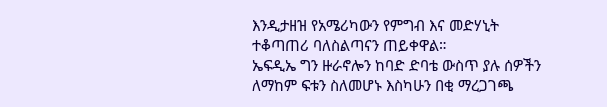እንዲታዘዝ የአሜሪካውን የምግብ እና መድሃኒት ተቆጣጠሪ ባለስልጣናን ጠይቀዋል።
ኤፍዲኤ ግን ዙራኖሎን ከባድ ድባቴ ውስጥ ያሉ ሰዎችን ለማከም ፍቱን ስለመሆኑ እስካሁን በቂ ማረጋገጫ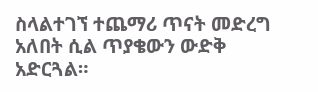ስላልተገኘ ተጨማሪ ጥናት መድረግ አለበት ሲል ጥያቄውን ውድቅ አድርጓል።